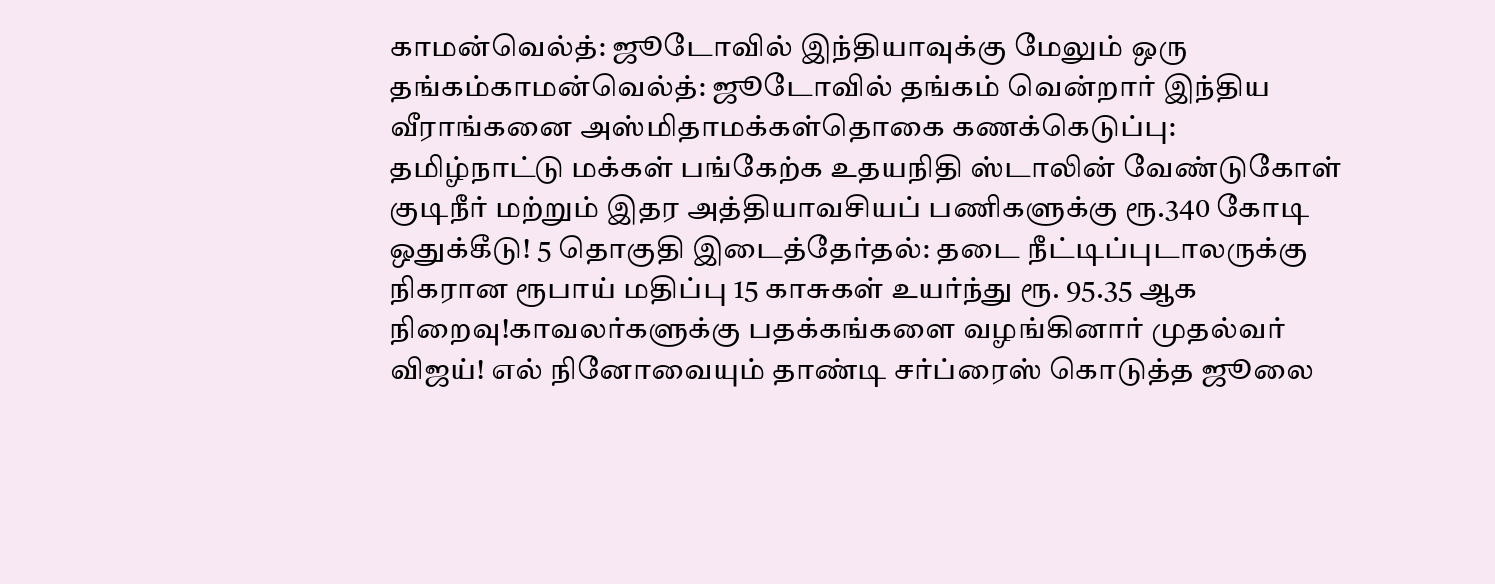காமன்வெல்த்: ஜூடோவில் இந்தியாவுக்கு மேலும் ஒரு தங்கம்காமன்வெல்த்: ஜூடோவில் தங்கம் வென்றார் இந்திய வீராங்கனை அஸ்மிதாமக்கள்தொகை கணக்கெடுப்பு: தமிழ்நாட்டு மக்கள் பங்கேற்க உதயநிதி ஸ்டாலின் வேண்டுகோள் குடிநீர் மற்றும் இதர அத்தியாவசியப் பணிகளுக்கு ரூ.340 கோடி ஒதுக்கீடு! 5 தொகுதி இடைத்தேர்தல்: தடை நீட்டிப்புடாலருக்கு நிகரான ரூபாய் மதிப்பு 15 காசுகள் உயர்ந்து ரூ. 95.35 ஆக நிறைவு!காவலர்களுக்கு பதக்கங்களை வழங்கினார் முதல்வர் விஜய்! எல் நினோவையும் தாண்டி சர்ப்ரைஸ் கொடுத்த ஜூலை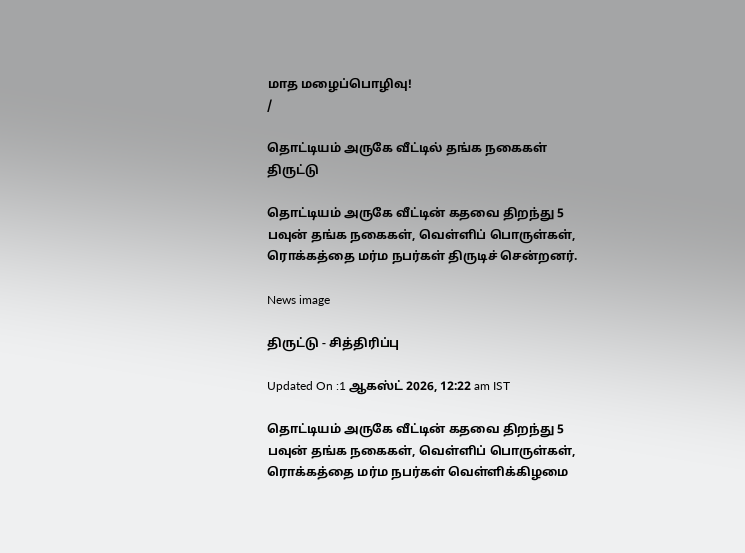மாத மழைப்பொழிவு!
/

தொட்டியம் அருகே வீட்டில் தங்க நகைகள் திருட்டு

தொட்டியம் அருகே வீட்டின் கதவை திறந்து 5 பவுன் தங்க நகைகள், வெள்ளிப் பொருள்கள், ரொக்கத்தை மர்ம நபர்கள் திருடிச் சென்றனர்.

News image

திருட்டு - சித்திரிப்பு

Updated On :1 ஆகஸ்ட் 2026, 12:22 am IST

தொட்டியம் அருகே வீட்டின் கதவை திறந்து 5 பவுன் தங்க நகைகள், வெள்ளிப் பொருள்கள், ரொக்கத்தை மர்ம நபர்கள் வெள்ளிக்கிழமை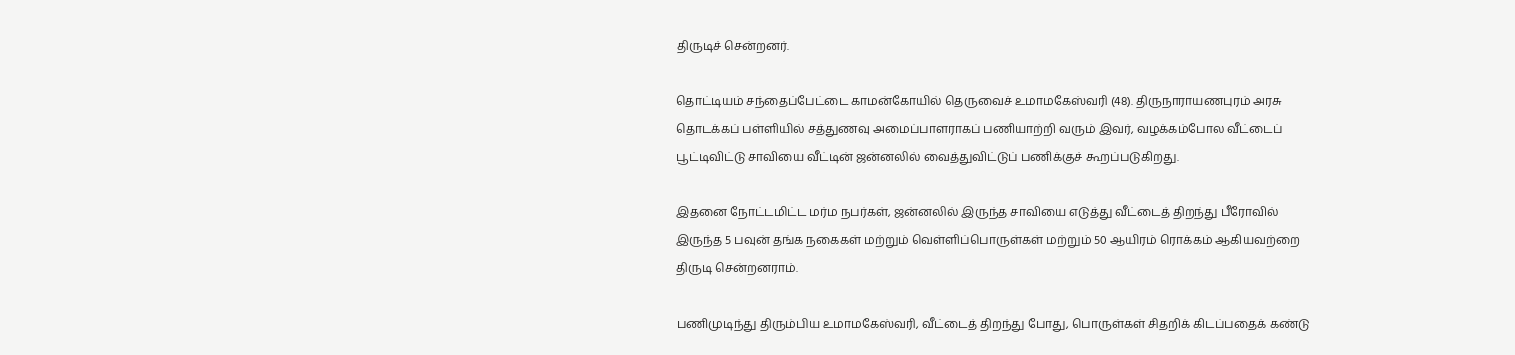திருடிச் சென்றனர்.

தொட்டியம் சந்தைப்பேட்டை காமன்கோயில் தெருவைச் உமாமகேஸ்வரி (48). திருநாராயணபுரம் அரசு தொடக்கப் பள்ளியில் சத்துணவு அமைப்பாளராகப் பணியாற்றி வரும் இவர், வழக்கம்போல வீட்டைப் பூட்டிவிட்டு சாவியை வீட்டின் ஜன்னலில் வைத்துவிட்டுப் பணிக்குச் கூறப்படுகிறது.

இதனை நோட்டமிட்ட மர்ம நபர்கள், ஜன்னலில் இருந்த சாவியை எடுத்து வீட்டைத் திறந்து பீரோவில் இருந்த 5 பவுன் தங்க நகைகள் மற்றும் வெள்ளிப்பொருள்கள் மற்றும் 50 ஆயிரம் ரொக்கம் ஆகியவற்றை திருடி சென்றனராம்.

பணிமுடிந்து திரும்பிய உமாமகேஸ்வரி, வீட்டைத் திறந்து போது, பொருள்கள் சிதறிக் கிடப்பதைக் கண்டு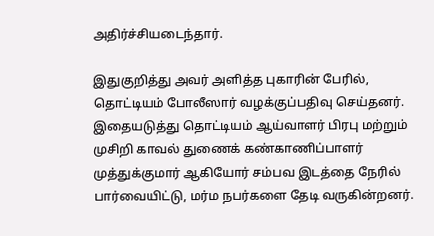அதிர்ச்சியடைந்தார்.

இதுகுறித்து அவர் அளித்த புகாரின் பேரில், தொட்டியம் போலீஸார் வழக்குப்பதிவு செய்தனர். இதையடுத்து தொட்டியம் ஆய்வாளர் பிரபு மற்றும் முசிறி காவல் துணைக் கண்காணிப்பாளர் முத்துக்குமார் ஆகியோர் சம்பவ இடத்தை நேரில் பார்வையிட்டு, மர்ம நபர்களை தேடி வருகின்றனர்.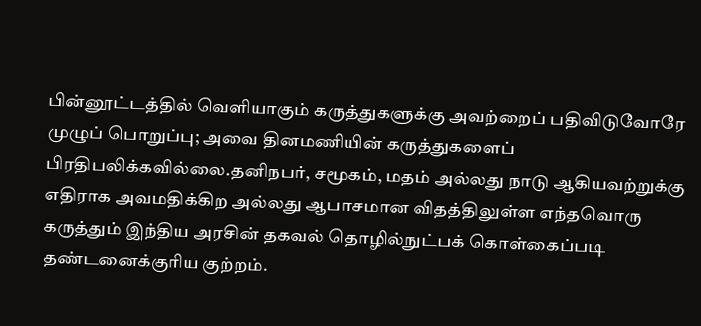பின்னூட்டத்தில் வெளியாகும் கருத்துகளுக்கு அவற்றைப் பதிவிடுவோரே முழுப் பொறுப்பு; அவை தினமணியின் கருத்துகளைப் பிரதிபலிக்கவில்லை.தனிநபர், சமூகம், மதம் அல்லது நாடு ஆகியவற்றுக்கு எதிராக அவமதிக்கிற அல்லது ஆபாசமான விதத்திலுள்ள எந்தவொரு கருத்தும் இந்திய அரசின் தகவல் தொழில்நுட்பக் கொள்கைப்படி தண்டனைக்குரிய குற்றம்.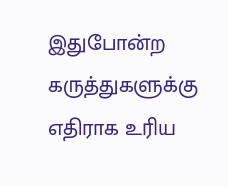இதுபோன்ற கருத்துகளுக்கு எதிராக உரிய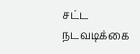சட்ட நடவடிக்கை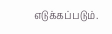எடுக்கப்படும்.